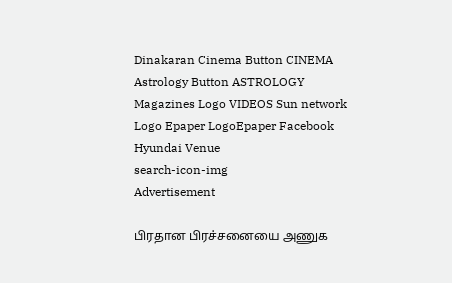Dinakaran Cinema Button CINEMA Astrology Button ASTROLOGY  Magazines Logo VIDEOS Sun network Logo Epaper LogoEpaper Facebook
Hyundai Venue
search-icon-img
Advertisement

பிரதான பிரச்சனையை அணுக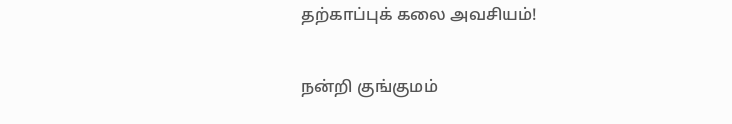தற்காப்புக் கலை அவசியம்!

நன்றி குங்குமம்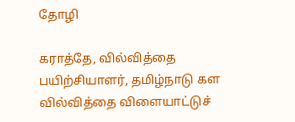தோழி

கராத்தே, வில்வித்தை பயிற்சியாளர், தமிழ்நாடு கள வில்வித்தை விளையாட்டுச்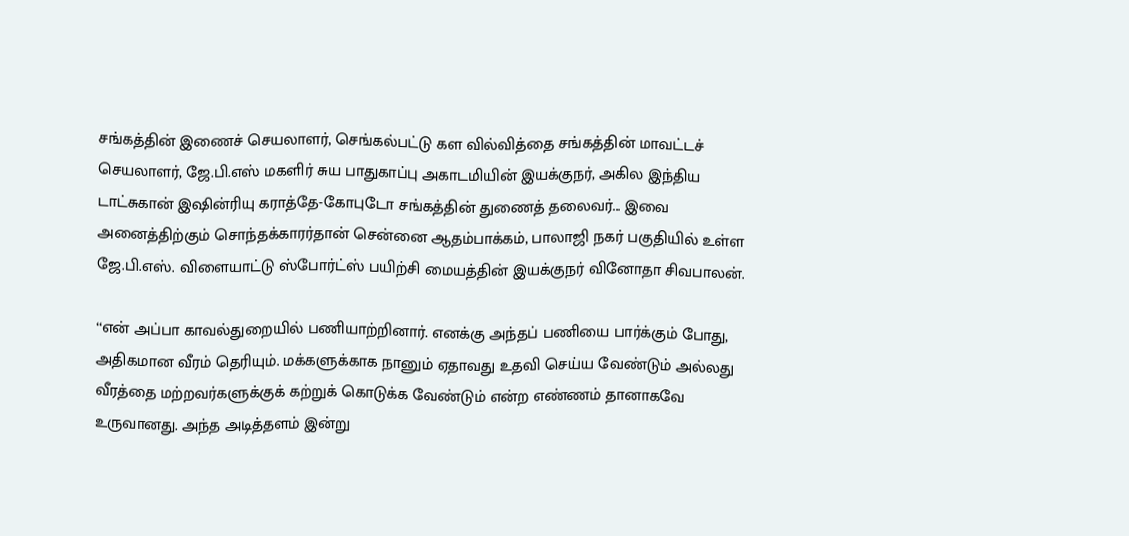சங்கத்தின் இணைச் செயலாளர், செங்கல்பட்டு கள வில்வித்தை சங்கத்தின் மாவட்டச் செயலாளர், ஜே.பி.எஸ் மகளிர் சுய பாதுகாப்பு அகாடமியின் இயக்குநர், அகில இந்திய டாட்சுகான் இஷின்ரியு கராத்தே-கோபுடோ சங்கத்தின் துணைத் தலைவர்... இவை அனைத்திற்கும் சொந்தக்காரர்தான் சென்னை ஆதம்பாக்கம், பாலாஜி நகர் பகுதியில் உள்ள ஜே.பி.எஸ். விளையாட்டு ஸ்போர்ட்ஸ் பயிற்சி மையத்தின் இயக்குநர் வினோதா சிவபாலன்.

‘‘என் அப்பா காவல்துறையில் பணியாற்றினார். எனக்கு அந்தப் பணியை பார்க்கும் போது, அதிகமான வீரம் தெரியும். மக்களுக்காக நானும் ஏதாவது உதவி செய்ய வேண்டும் அல்லது வீரத்தை மற்றவர்களுக்குக் கற்றுக் கொடுக்க வேண்டும் என்ற எண்ணம் தானாகவே உருவானது. அந்த அடித்தளம் இன்று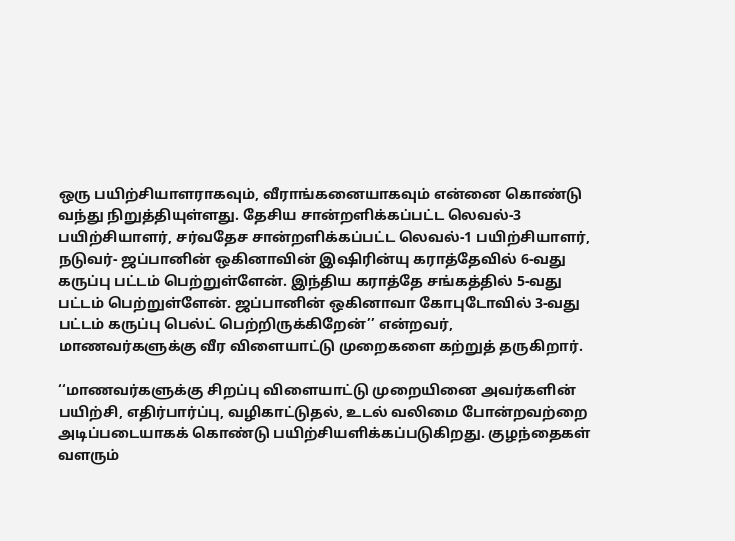ஒரு பயிற்சியாளராகவும், வீராங்கனையாகவும் என்னை கொண்டு வந்து நிறுத்தியுள்ளது. தேசிய சான்றளிக்கப்பட்ட லெவல்-3 பயிற்சியாளர், சர்வதேச சான்றளிக்கப்பட்ட லெவல்-1 பயிற்சியாளர், நடுவர்- ஜப்பானின் ஒகினாவின் இஷிரின்யு கராத்தேவில் 6-வது கருப்பு பட்டம் பெற்றுள்ளேன். இந்திய கராத்தே சங்கத்தில் 5-வது பட்டம் பெற்றுள்ளேன். ஜப்பானின் ஒகினாவா கோபுடோவில் 3-வது பட்டம் கருப்பு பெல்ட் பெற்றிருக்கிறேன்’’ என்றவர், மாணவர்களுக்கு வீர விளையாட்டு முறைகளை கற்றுத் தருகிறார்.

‘‘மாணவர்களுக்கு சிறப்பு விளையாட்டு முறையினை அவர்களின் பயிற்சி, எதிர்பார்ப்பு, வழிகாட்டுதல், உடல் வலிமை போன்றவற்றை அடிப்படையாகக் கொண்டு பயிற்சியளிக்கப்படுகிறது. குழந்தைகள் வளரும்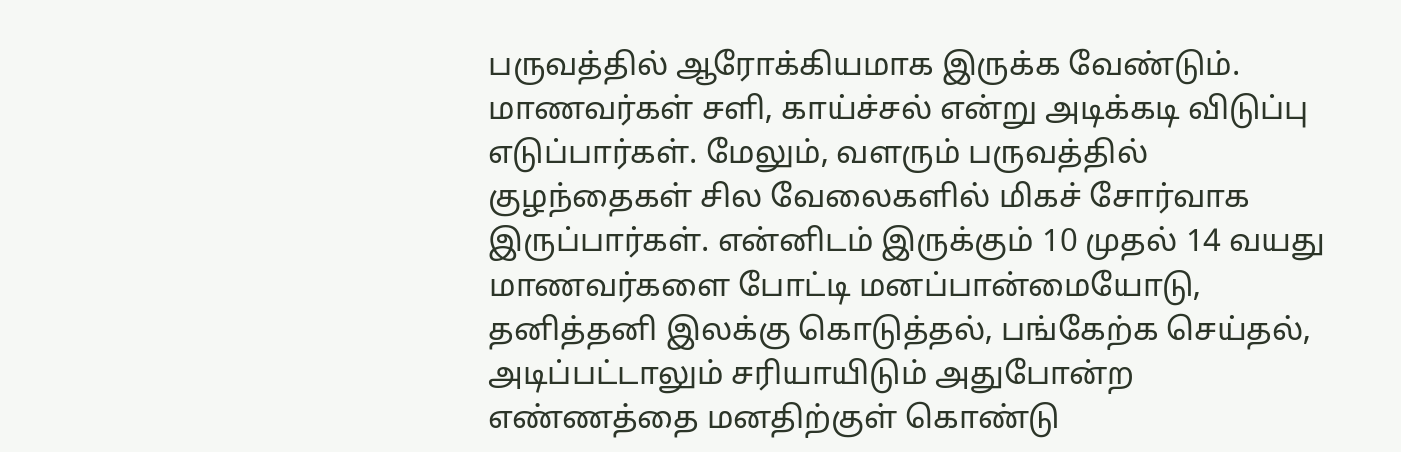பருவத்தில் ஆரோக்கியமாக இருக்க வேண்டும். மாணவர்கள் சளி, காய்ச்சல் என்று அடிக்கடி விடுப்பு எடுப்பார்கள். மேலும், வளரும் பருவத்தில் குழந்தைகள் சில வேலைகளில் மிகச் சோர்வாக இருப்பார்கள். என்னிடம் இருக்கும் 10 முதல் 14 வயது மாணவர்களை போட்டி மனப்பான்மையோடு, தனித்தனி இலக்கு கொடுத்தல், பங்கேற்க செய்தல், அடிப்பட்டாலும் சரியாயிடும் அதுபோன்ற எண்ணத்தை மனதிற்குள் கொண்டு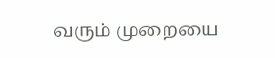வரும் முறையை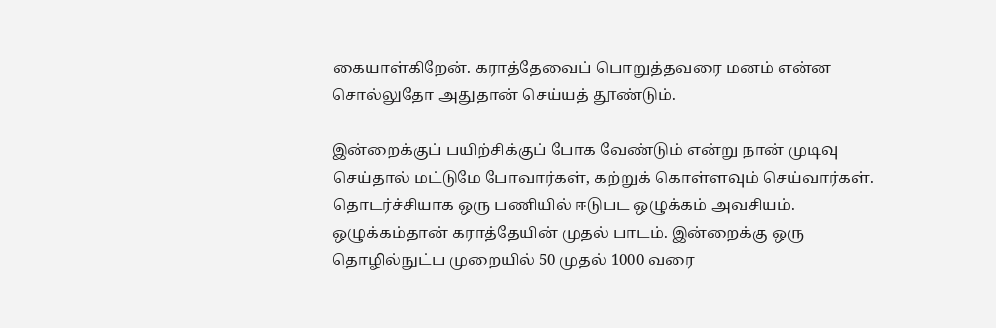கையாள்கிறேன். கராத்தேவைப் பொறுத்தவரை மனம் என்ன சொல்லுதோ அதுதான் செய்யத் தூண்டும்.

இன்றைக்குப் பயிற்சிக்குப் போக வேண்டும் என்று நான் முடிவு செய்தால் மட்டுமே போவார்கள், கற்றுக் கொள்ளவும் செய்வார்கள். தொடர்ச்சியாக ஒரு பணியில் ஈடுபட ஒழுக்கம் அவசியம். ஒழுக்கம்தான் கராத்தேயின் முதல் பாடம். இன்றைக்கு ஒரு தொழில்நுட்ப முறையில் 50 முதல் 1000 வரை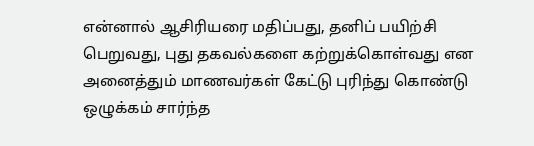என்னால் ஆசிரியரை மதிப்பது, தனிப் பயிற்சி பெறுவது, புது தகவல்களை கற்றுக்கொள்வது என அனைத்தும் மாணவர்கள் கேட்டு புரிந்து கொண்டு ஒழுக்கம் சார்ந்த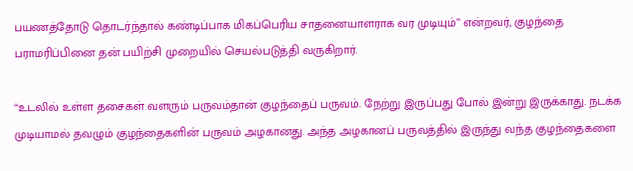பயணத்தோடு தொடர்ந்தால் கண்டிப்பாக மிகப்பெரிய சாதனையாளராக வர முடியும்’’ என்றவர், குழந்தை பராமரிப்பினை தன் பயிற்சி முறையில் செயல்படுத்தி வருகிறார்.

‘‘உடலில் உள்ள தசைகள் வளரும் பருவம்தான் குழந்தைப் பருவம். நேற்று இருப்பது போல் இன்று இருக்காது. நடக்க முடியாமல் தவழும் குழந்தைகளின் பருவம் அழகானது. அந்த அழகானப் பருவத்தில் இருந்து வந்த குழந்தைகளை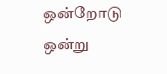ஒன்றோடு ஒன்று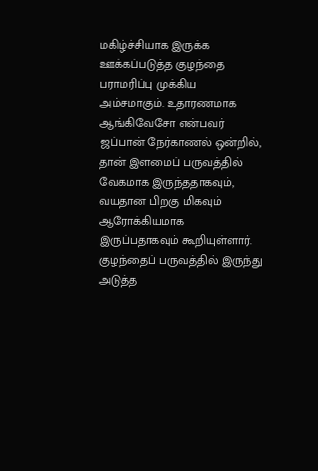மகிழ்ச்சியாக இருக்க ஊக்கப்படுத்த குழந்தை பராமரிப்பு முக்கிய அம்சமாகும். உதாரணமாக ஆங்கிவேசோ என்பவர் ஜப்பான் நேர்காணல் ஒன்றில், தான் இளமைப் பருவத்தில் வேகமாக இருந்ததாகவும், வயதான பிறகு மிகவும் ஆரோக்கியமாக இருப்பதாகவும் கூறியுள்ளார். குழந்தைப் பருவத்தில் இருந்து அடுத்த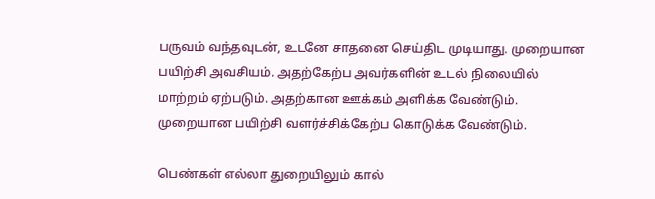பருவம் வந்தவுடன், உடனே சாதனை செய்திட முடியாது. முறையான பயிற்சி அவசியம். அதற்கேற்ப அவர்களின் உடல் நிலையில் மாற்றம் ஏற்படும். அதற்கான ஊக்கம் அளிக்க வேண்டும். முறையான பயிற்சி வளர்ச்சிக்கேற்ப கொடுக்க வேண்டும்.

பெண்கள் எல்லா துறையிலும் கால்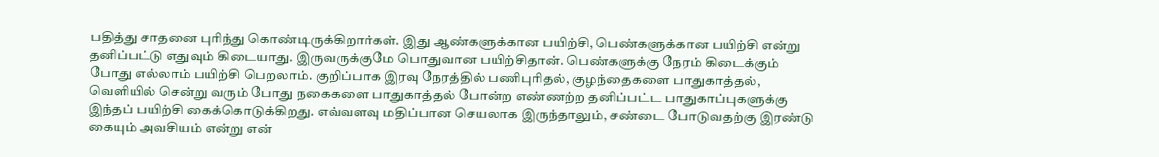பதித்து சாதனை புரிந்து கொண்டிருக்கிறார்கள். இது ஆண்களுக்கான பயிற்சி, பெண்களுக்கான பயிற்சி என்று தனிப்பட்டு எதுவும் கிடையாது. இருவருக்குமே பொதுவான பயிற்சிதான். பெண்களுக்கு நேரம் கிடைக்கும் போது எல்லாம் பயிற்சி பெறலாம். குறிப்பாக இரவு நேரத்தில் பணிபுரிதல், குழந்தைகளை பாதுகாத்தல், வெளியில் சென்று வரும் போது நகைகளை பாதுகாத்தல் போன்ற எண்ணற்ற தனிப்பட்ட பாதுகாப்புகளுக்கு இந்தப் பயிற்சி கைக்கொடுக்கிறது. எவ்வளவு மதிப்பான செயலாக இருந்தாலும், சண்டை போடுவதற்கு இரண்டு கையும் அவசியம் என்று என்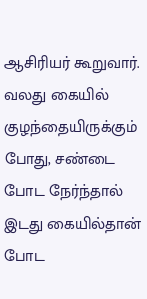ஆசிரியர் கூறுவார். வலது கையில் குழந்தையிருக்கும் போது, சண்டை போட நேர்ந்தால் இடது கையில்தான் போட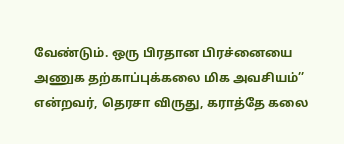வேண்டும். ஒரு பிரதான பிரச்னையை அணுக தற்காப்புக்கலை மிக அவசியம்’’ என்றவர், தெரசா விருது, கராத்தே கலை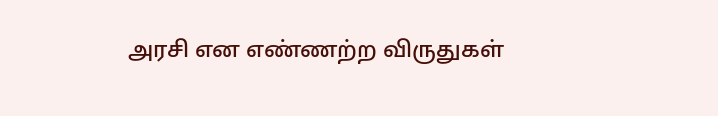அரசி என எண்ணற்ற விருதுகள்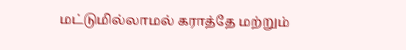மட்டுமில்லாமல் கராத்தே மற்றும்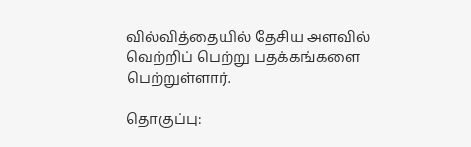வில்வித்தையில் தேசிய அளவில் வெற்றிப் பெற்று பதக்கங்களை பெற்றுள்ளார்.

தொகுப்பு: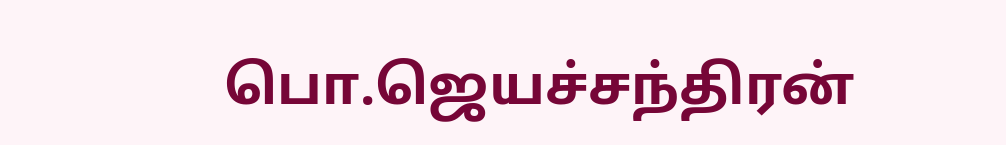பொ.ஜெயச்சந்திரன்